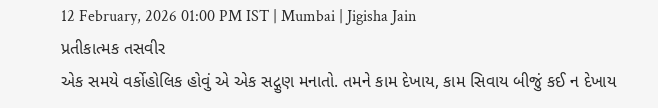12 February, 2026 01:00 PM IST | Mumbai | Jigisha Jain
પ્રતીકાત્મક તસવીર
એક સમયે વર્કોહોલિક હોવું એ એક સદ્ગુણ મનાતો. તમને કામ દેખાય, કામ સિવાય બીજું કઈ ન દેખાય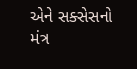એને સક્સેસનો મંત્ર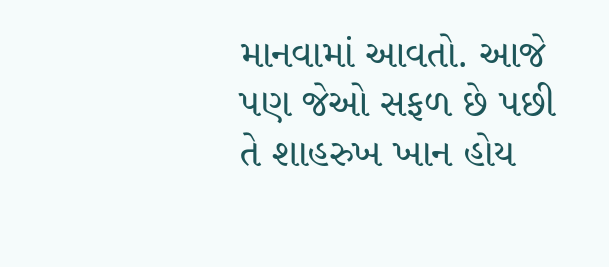માનવામાં આવતો. આજે પણ જેઓ સફળ છે પછી તે શાહરુખ ખાન હોય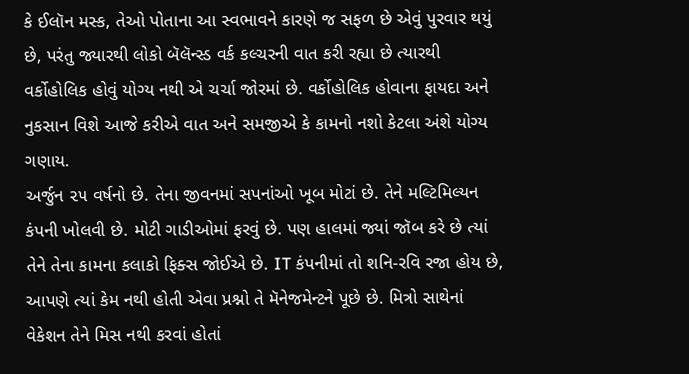કે ઈલૉન મસ્ક, તેઓ પોતાના આ સ્વભાવને કારણે જ સફળ છે એવું પુરવાર થયું છે, પરંતુ જ્યારથી લોકો બૅલૅન્સ્ડ વર્ક કલ્ચરની વાત કરી રહ્યા છે ત્યારથી વર્કોહોલિક હોવું યોગ્ય નથી એ ચર્ચા જોરમાં છે. વર્કોહોલિક હોવાના ફાયદા અને નુકસાન વિશે આજે કરીએ વાત અને સમજીએ કે કામનો નશો કેટલા અંશે યોગ્ય ગણાય.
અર્જુન ૨૫ વર્ષનો છે. તેના જીવનમાં સપનાંઓ ખૂબ મોટાં છે. તેને મલ્ટિમિલ્યન કંપની ખોલવી છે. મોટી ગાડીઓમાં ફરવું છે. પણ હાલમાં જ્યાં જૉબ કરે છે ત્યાં તેને તેના કામના કલાકો ફિક્સ જોઈએ છે. IT કંપનીમાં તો શનિ-રવિ રજા હોય છે, આપણે ત્યાં કેમ નથી હોતી એવા પ્રશ્નો તે મૅનેજમેન્ટને પૂછે છે. મિત્રો સાથેનાં વેકેશન તેને મિસ નથી કરવાં હોતાં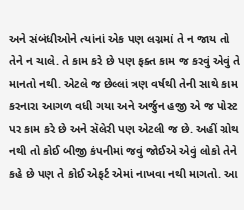અને સંબંધીઓને ત્યાંનાં એક પણ લગ્નમાં તે ન જાય તો તેને ન ચાલે. તે કામ કરે છે પણ ફક્ત કામ જ કરવું એવું તે માનતો નથી. એટલે જ છેલ્લાં ત્રણ વર્ષથી તેની સાથે કામ કરનારા આગળ વધી ગયા અને અર્જુન હજી એ જ પોસ્ટ પર કામ કરે છે અને સૅલેરી પણ એટલી જ છે. અહીં ગ્રોથ નથી તો કોઈ બીજી કંપનીમાં જવું જોઈએ એવું લોકો તેને કહે છે પણ તે કોઈ એફર્ટ એમાં નાખવા નથી માગતો. આ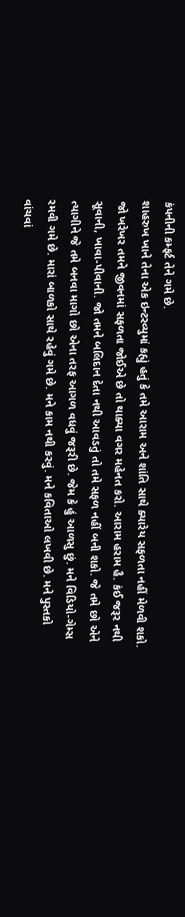કંપનીની કમ્ફર્ટ તેને ગમે છે.
શાહરુખ ખાને તેના એક ઇન્ટરવ્યુમાં કહ્યું હતું કે તમે આરામ અને શાંતિ સાથે ક્યારેય સફળતા નહીં મેળવી શકો. જો ખરેખર તમને જીવનમાં સફળતા જોઈએ છે તો થાક્યા વગર મહેનત કરો. આરામ હરામ હૈ. કંઈ જરૂર નથી સૂવાની, ખાવા-પીવાની. જો તમને બલિદાન દેતા નથી આવડતું તો તમે સફળ નહીં બની શકો. જે તમે છો એને ત્યાગીને જે તમે બનવા માગો છો એના તરફ આગળ વધવું જરૂરી છે. જેમ કે હું આળસુ છું. મને વિડિયો-ગેમ્સ રમવી ગમે છે. મારાં બાળકો સાથે રહેવું ગમે છે. મને કામ નથી કરવું. મને કવિતાઓ લખવી છે. મને પુસ્તકો વાંચવાં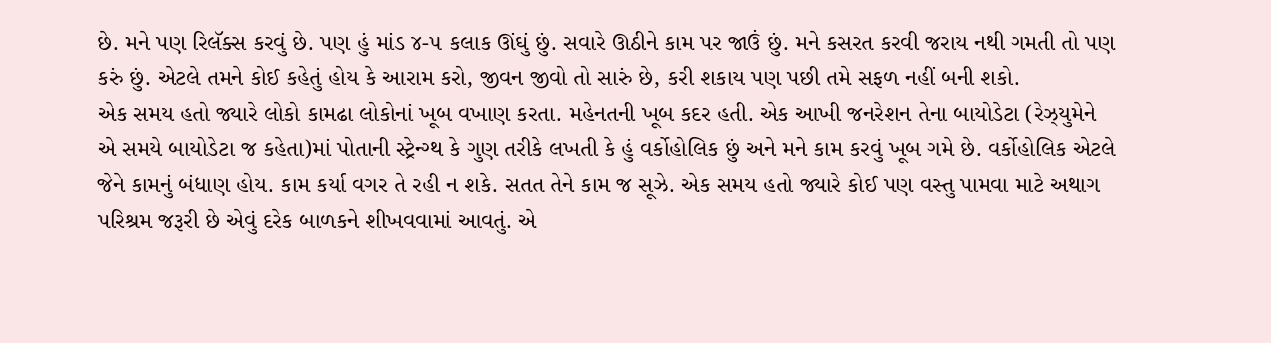છે. મને પણ રિલૅક્સ કરવું છે. પણ હું માંડ ૪-૫ કલાક ઊંઘું છું. સવારે ઊઠીને કામ પર જાઉં છું. મને કસરત કરવી જરાય નથી ગમતી તો પણ કરું છું. એટલે તમને કોઈ કહેતું હોય કે આરામ કરો, જીવન જીવો તો સારું છે, કરી શકાય પણ પછી તમે સફળ નહીં બની શકો.
એક સમય હતો જ્યારે લોકો કામઢા લોકોનાં ખૂબ વખાણ કરતા. મહેનતની ખૂબ કદર હતી. એક આખી જનરેશન તેના બાયોડેટા (રેઝ્યુમેને એ સમયે બાયોડેટા જ કહેતા)માં પોતાની સ્ટ્રેન્ગ્થ કે ગુણ તરીકે લખતી કે હું વર્કોહોલિક છું અને મને કામ કરવું ખૂબ ગમે છે. વર્કોહોલિક એટલે જેને કામનું બંધાણ હોય. કામ કર્યા વગર તે રહી ન શકે. સતત તેને કામ જ સૂઝે. એક સમય હતો જ્યારે કોઈ પણ વસ્તુ પામવા માટે અથાગ પરિશ્રમ જરૂરી છે એવું દરેક બાળકને શીખવવામાં આવતું. એ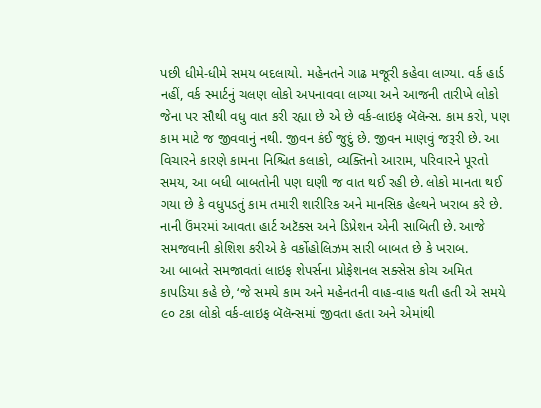પછી ધીમે-ધીમે સમય બદલાયો. મહેનતને ગાઢ મજૂરી કહેવા લાગ્યા. વર્ક હાર્ડ નહીં, વર્ક સ્માર્ટનું ચલણ લોકો અપનાવવા લાગ્યા અને આજની તારીખે લોકો જેના પર સૌથી વધુ વાત કરી રહ્યા છે એ છે વર્ક-લાઇફ બૅલૅન્સ. કામ કરો, પણ કામ માટે જ જીવવાનું નથી. જીવન કંઈ જુદું છે. જીવન માણવું જરૂરી છે. આ વિચારને કારણે કામના નિશ્ચિત કલાકો, વ્યક્તિનો આરામ, પરિવારને પૂરતો સમય, આ બધી બાબતોની પણ ઘણી જ વાત થઈ રહી છે. લોકો માનતા થઈ ગયા છે કે વધુપડતું કામ તમારી શારીરિક અને માનસિક હેલ્થને ખરાબ કરે છે. નાની ઉંમરમાં આવતા હાર્ટ અટૅક્સ અને ડિપ્રેશન એની સાબિતી છે. આજે સમજવાની કોશિશ કરીએ કે વર્કોહોલિઝમ સારી બાબત છે કે ખરાબ.
આ બાબતે સમજાવતાં લાઇફ શેપર્સના પ્રોફેશનલ સક્સેસ કોચ અમિત કાપડિયા કહે છે, ‘જે સમયે કામ અને મહેનતની વાહ-વાહ થતી હતી એ સમયે ૯૦ ટકા લોકો વર્ક-લાઇફ બૅલૅન્સમાં જીવતા હતા અને એમાંથી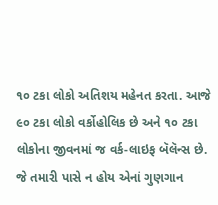૧૦ ટકા લોકો અતિશય મહેનત કરતા. આજે ૯૦ ટકા લોકો વર્કોહોલિક છે અને ૧૦ ટકા લોકોના જીવનમાં જ વર્ક-લાઇફ બૅલૅન્સ છે. જે તમારી પાસે ન હોય એનાં ગુણગાન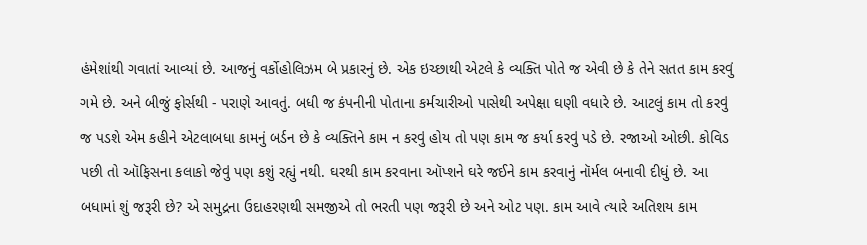હંમેશાંથી ગવાતાં આવ્યાં છે. આજનું વર્કોહોલિઝમ બે પ્રકારનું છે. એક ઇચ્છાથી એટલે કે વ્યક્તિ પોતે જ એવી છે કે તેને સતત કામ કરવું ગમે છે. અને બીજું ફોર્સથી - પરાણે આવતું. બધી જ કંપનીની પોતાના કર્મચારીઓ પાસેથી અપેક્ષા ઘણી વધારે છે. આટલું કામ તો કરવું જ પડશે એમ કહીને એટલાબધા કામનું બર્ડન છે કે વ્યક્તિને કામ ન કરવું હોય તો પણ કામ જ કર્યા કરવું પડે છે. રજાઓ ઓછી. કોવિડ પછી તો ઑફિસના કલાકો જેવું પણ કશું રહ્યું નથી. ઘરથી કામ કરવાના ઑપ્શને ઘરે જઈને કામ કરવાનું નૉર્મલ બનાવી દીધું છે. આ બધામાં શું જરૂરી છે? એ સમુદ્રના ઉદાહરણથી સમજીએ તો ભરતી પણ જરૂરી છે અને ઓટ પણ. કામ આવે ત્યારે અતિશય કામ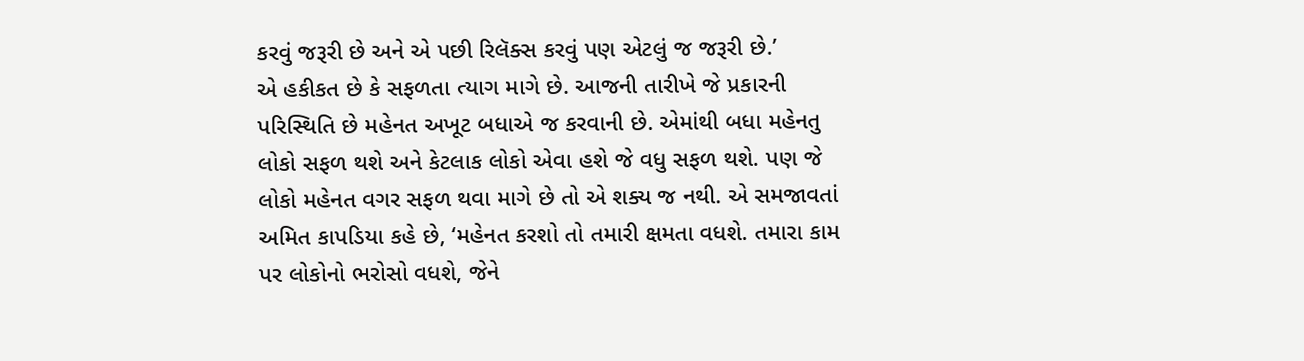કરવું જરૂરી છે અને એ પછી રિલૅક્સ કરવું પણ એટલું જ જરૂરી છે.’
એ હકીકત છે કે સફળતા ત્યાગ માગે છે. આજની તારીખે જે પ્રકારની પરિસ્થિતિ છે મહેનત અખૂટ બધાએ જ કરવાની છે. એમાંથી બધા મહેનતુ લોકો સફળ થશે અને કેટલાક લોકો એવા હશે જે વધુ સફળ થશે. પણ જે લોકો મહેનત વગર સફળ થવા માગે છે તો એ શક્ય જ નથી. એ સમજાવતાં અમિત કાપડિયા કહે છે, ‘મહેનત કરશો તો તમારી ક્ષમતા વધશે. તમારા કામ પર લોકોનો ભરોસો વધશે, જેને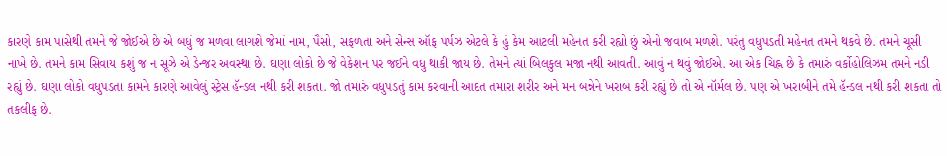કારણે કામ પાસેથી તમને જે જોઈએ છે એ બધું જ મળવા લાગશે જેમાં નામ, પૈસો, સફળતા અને સેન્સ ઑફ પર્પઝ એટલે કે હું કેમ આટલી મહેનત કરી રહ્યો છું એનો જવાબ મળશે. પરંતુ વધુપડતી મહેનત તમને થકવે છે. તમને ચૂસી નાખે છે. તમને કામ સિવાય કશું જ ન સૂઝે એ ડેન્જર અવસ્થા છે. ઘણા લોકો છે જે વેકેશન પર જઈને વધુ થાકી જાય છે. તેમને ત્યાં બિલકુલ મજા નથી આવતી. આવું ન થવું જોઈએ. આ એક ચિહ્ન છે કે તમારું વર્કોહોલિઝમ તમને નડી રહ્યું છે. ઘણા લોકો વધુપડતા કામને કારણે આવેલું સ્ટ્રેસ હૅન્ડલ નથી કરી શકતા. જો તમારું વધુપડતું કામ કરવાની આદત તમારા શરીર અને મન બન્નેને ખરાબ કરી રહ્યું છે તો એ નૉર્મલ છે. પણ એ ખરાબીને તમે હૅન્ડલ નથી કરી શકતા તો તકલીફ છે.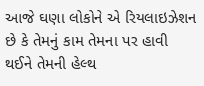આજે ઘણા લોકોને એ રિયલાઇઝેશન છે કે તેમનું કામ તેમના પર હાવી થઈને તેમની હેલ્થ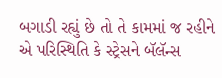બગાડી રહ્યું છે તો તે કામમાં જ રહીને એ પરિસ્થિતિ કે સ્ટ્રેસને બૅલૅન્સ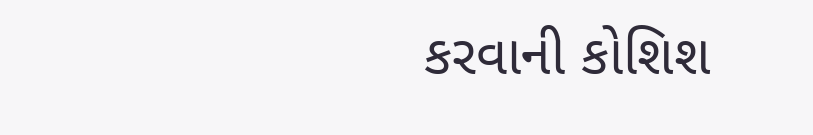કરવાની કોશિશ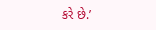કરે છે.’